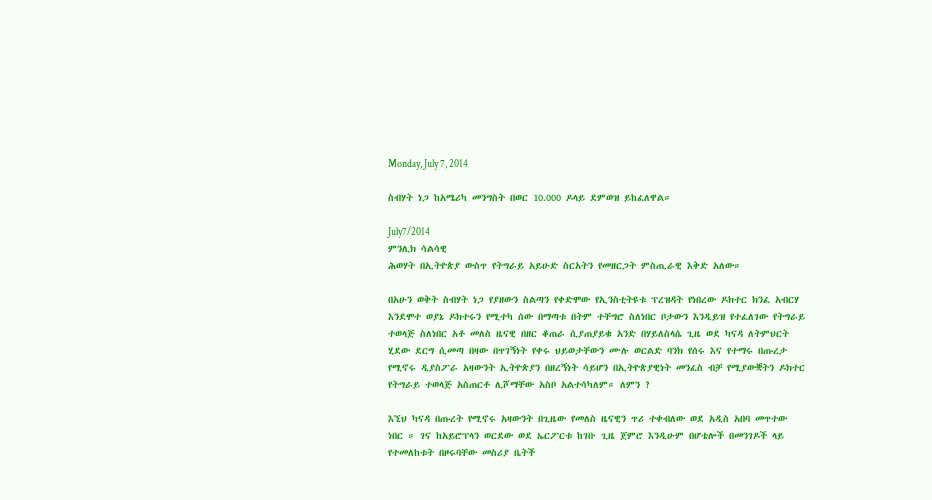Monday, July 7, 2014

ስብሃት ነጋ ከአሜሪካ መንግስት በወር 10.000 ዶላይ ደምወዝ ይከፈለዋል።

July7/2014
ምንሊክ ሳልሳዊ
ሕወሃት በኢትዮጵያ ውስጥ የትግራይ አይሁድ ስርአትን የመዘርጋት ምስጢራዊ እቅድ አለው።

በአሁን ወቅት ስብሃት ነጋ የያዘውን ስልጣን የቀድሞው የኢንስቲትዩቱ ፕረዝዳት የነበረው ዶክተር ክንፈ አብርሃ እንደሞተ ወያኔ ዶክተሩን የሚተካ ሰው በማጣቱ በትም ተቸግሮ ስለነበር ቦታውን እንዲይዝ የተፈለገው የትግራይ ተወላጅ ስለነበር አቶ መለስ ዜናዊ በዘር ቆጠራ ሲያጠያይቁ አንድ በሃይለስላሴ ጊዜ ወደ ካናዳ ለትምህርት ሂደው ደርግ ሲመጣ በዛው በጥገኝነት የቀሩ ህይወታቸውን ሙሉ ወርልድ ባንክ የሰሩ እና የተማሩ በጡረታ የሚኖሩ ዲያስፖራ አዛውንት ኢትዮጵያን በዘረኝነት ሳይሆን በኢትዮጵያዊነት መንፈስ ብቻ የሚያውቛትን ዶክተር የትግራይ ተወላጅ አስጠርቶ ሊሾማቸው አስቦ አልተሳካለም። ለምን ?

እኚህ ካናዳ በጡረት የሚኖሩ አዛውንት በጊዜው የመለስ ዜናዊን ጥሪ ተቀብለው ወደ አዲስ አበባ መጥተው ነበር ። ገና ከአይሮፕላን ወርደው ወደ ኤርፖርቱ ከገቡ ጊዜ ጀምሮ እንዲሁም በሆቴሎች በመንገዶች ላይ የተመለከቱት በዞሩባቸው መስሪያ ቤትች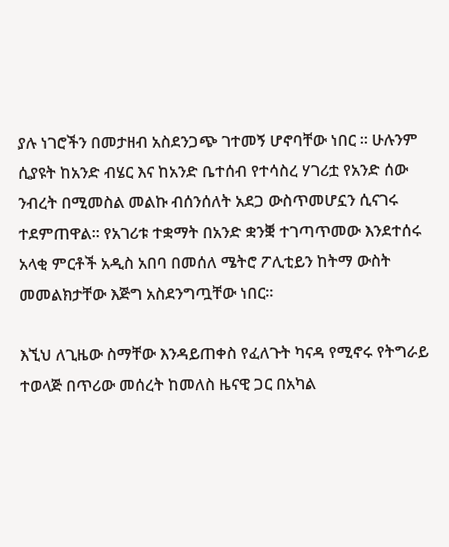ያሉ ነገሮችን በመታዘብ አስደንጋጭ ገተመኝ ሆኖባቸው ነበር ። ሁሉንም ሲያዩት ከአንድ ብሄር እና ከአንድ ቤተሰብ የተሳስረ ሃገሪቷ የአንድ ሰው ንብረት በሚመስል መልኩ ብሰንሰለት አደጋ ውስጥመሆኗን ሲናገሩ ተደምጠዋል። የአገሪቱ ተቋማት በአንድ ቋንቛ ተገጣጥመው እንደተሰሩ አላቂ ምርቶች አዲስ አበባ በመሰለ ሜትሮ ፖሊቲይን ከትማ ውስት መመልክታቸው እጅግ አስደንግጧቸው ነበር።

እኚህ ለጊዜው ስማቸው እንዳይጠቀስ የፈለጉት ካናዳ የሚኖሩ የትግራይ ተወላጅ በጥሪው መሰረት ከመለስ ዜናዊ ጋር በአካል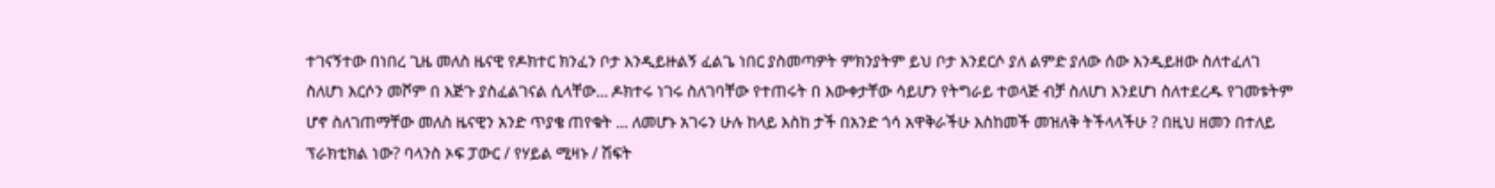ተገናኝተው በነበረ ጊዜ መለስ ዜናዊ የዶክተር ክንፈን ቦታ እንዲይዙልኝ ፈልጌ ነበር ያስመጣዎት ምክንያትም ይህ ቦታ እንደርሶ ያለ ልምድ ያለው ሰው እንዲይዘው ስለተፈለገ ስለሆነ እርሶን መሾም በ እጅጉ ያስፈልገናል ሲላቸው... ዶክተሩ ነገሩ ስለገባቸው የተጠሩት በ እውቀታቸው ሳይሆን የትግራይ ተወላጅ ብቻ ስለሆነ እንደሆነ ስለተደረዱ የገመቱትም ሆኖ ስለገጠማቸው መለስ ዜናዊን አንድ ጥያቄ ጠየቁት ... ለመሆኑ አገሩን ሁሉ ከላይ እስከ ታች በአንድ ጎሳ አዋቅራችሁ እስከመች መዝለቅ ትችላላችሁ ? በዚህ ዘመን በተለይ ፕራክቲክል ነው? ባላንስ ኦፍ ፓውር / የሃይል ሚዛኑ / ሽፍት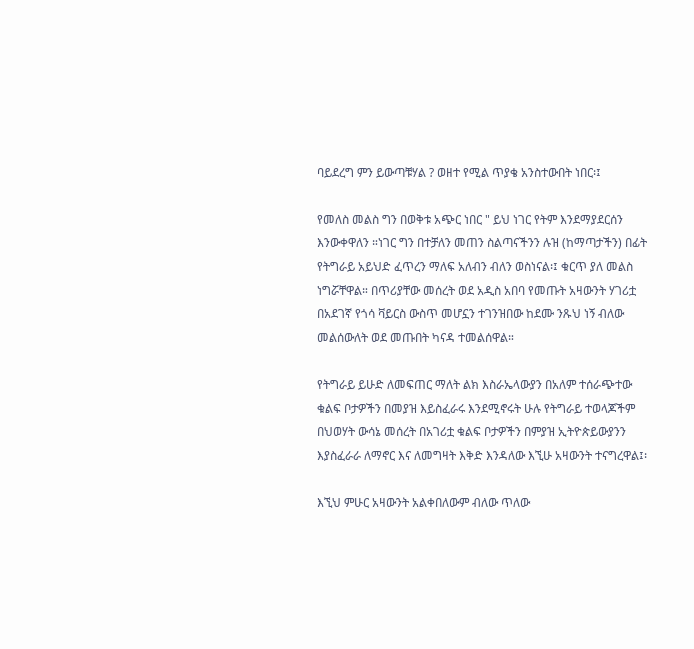ባይደረግ ምን ይውጣቹሃል ? ወዘተ የሚል ጥያቄ አንስተውበት ነበር፡፤

የመለስ መልስ ግን በወቅቱ አጭር ነበር " ይህ ነገር የትም እንደማያደርሰን እንውቀዋለን ።ነገር ግን በተቻለን መጠን ስልጣናችንን ሉዝ (ከማጣታችን) በፊት የትግራይ አይህድ ፈጥረን ማለፍ አለብን ብለን ወስነናል፡፤ ቁርጥ ያለ መልስ ነግሯቸዋል። በጥሪያቸው መሰረት ወደ አዲስ አበባ የመጡት አዛውንት ሃገሪቷ በአደገኛ የጎሳ ቫይርስ ውስጥ መሆኗን ተገንዝበው ከደሙ ንጹህ ነኝ ብለው መልሰውለት ወደ መጡበት ካናዳ ተመልሰዋል።

የትግራይ ይሁድ ለመፍጠር ማለት ልክ እስራኤላውያን በአለም ተሰራጭተው ቁልፍ ቦታዎችን በመያዝ እይስፈራሩ እንደሚኖሩት ሁሉ የትግራይ ተወላጆችም በህወሃት ውሳኔ መሰረት በአገሪቷ ቁልፍ ቦታዎችን በምያዝ ኢትዮጵይውያንን እያስፈራራ ለማኖር እና ለመግዛት እቅድ እንዳለው እኚሁ አዛውንት ተናግረዋል፤፡

እኚህ ምሁር አዛውንት አልቀበለውም ብለው ጥለው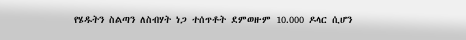የሄዱትን ስልጣን ለስብሃት ነጋ ተሰጥቶት ደምወዙም 10.000 ዶላር ሲሆን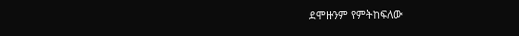ደሞዙንም የምትከፍለው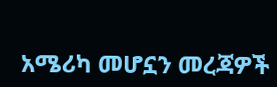አሜሪካ መሆኗን መረጃዎች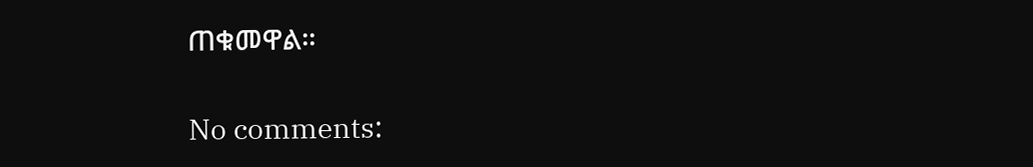ጠቁመዋል።

No comments: